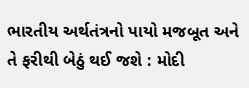ભારતીય અર્થતંત્રનો પાયો મજબૂત અને તે ફરીથી બેઠું થઈ જશે : મોદી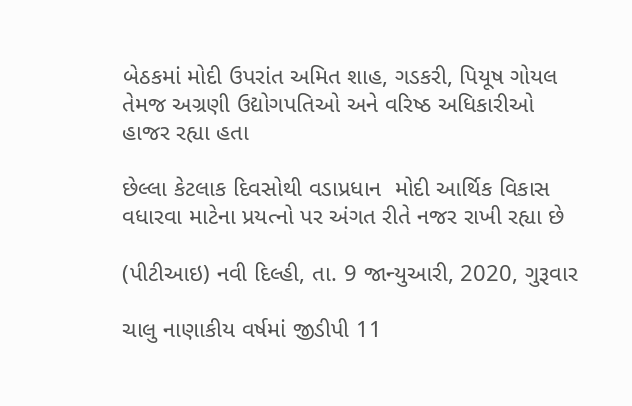બેઠકમાં મોદી ઉપરાંત અમિત શાહ, ગડકરી, પિયૂષ ગોયલ તેમજ અગ્રણી ઉદ્યોગપતિઓ અને વરિષ્ઠ અધિકારીઓ હાજર રહ્યા હતા

છેલ્લા કેટલાક દિવસોથી વડાપ્રધાન  મોદી આર્થિક વિકાસ વધારવા માટેના પ્રયત્નો પર અંગત રીતે નજર રાખી રહ્યા છે

(પીટીઆઇ) નવી દિલ્હી, તા. 9 જાન્યુઆરી, 2020, ગુરૂવાર

ચાલુ નાણાકીય વર્ષમાં જીડીપી 11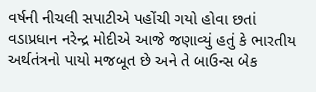વર્ષની નીચલી સપાટીએ પહોંચી ગયો હોવા છતાં વડાપ્રધાન નરેન્દ્ર મોદીએ આજે જણાવ્યું હતું કે ભારતીય અર્થતંત્રનો પાયો મજબૂત છે અને તે બાઉન્સ બેક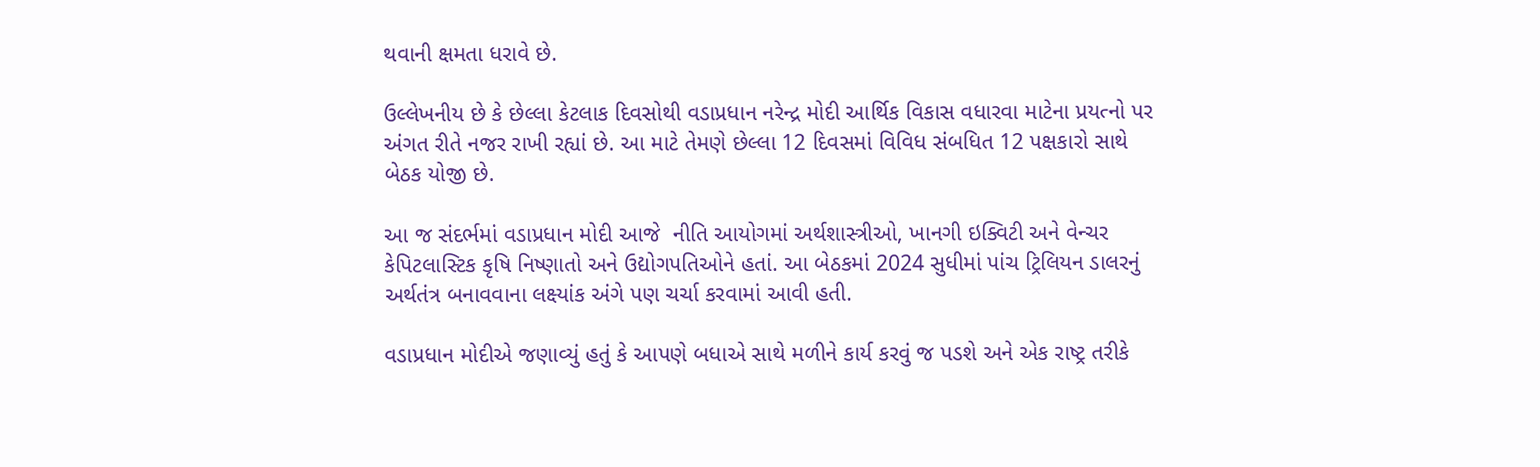થવાની ક્ષમતા ધરાવે છે.

ઉલ્લેખનીય છે કે છેલ્લા કેટલાક દિવસોથી વડાપ્રધાન નરેન્દ્ર મોદી આર્થિક વિકાસ વધારવા માટેના પ્રયત્નો પર અંગત રીતે નજર રાખી રહ્યાં છે. આ માટે તેમણે છેલ્લા 12 દિવસમાં વિવિધ સંબધિત 12 પક્ષકારો સાથે બેઠક યોજી છે.

આ જ સંદર્ભમાં વડાપ્રધાન મોદી આજે  નીતિ આયોગમાં અર્થશાસ્ત્રીઓ, ખાનગી ઇક્વિટી અને વેન્ચર  કેપિટલાસ્ટિક કૃષિ નિષ્ણાતો અને ઉદ્યોગપતિઓને હતાં. આ બેઠકમાં 2024 સુધીમાં પાંચ ટ્રિલિયન ડાલરનું અર્થતંત્ર બનાવવાના લક્ષ્યાંક અંગે પણ ચર્ચા કરવામાં આવી હતી.

વડાપ્રધાન મોદીએ જણાવ્યું હતું કે આપણે બધાએ સાથે મળીને કાર્ય કરવું જ પડશે અને એક રાષ્ટ્ર તરીકે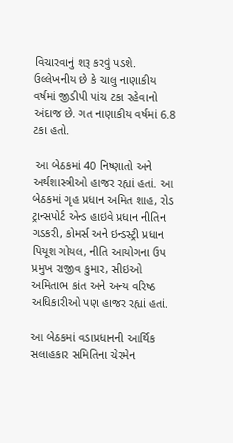વિચારવાનું શરૂ કરવું પડશે.  ઉલ્લેખનીય છે કે ચાલુ નાણાકીય વર્ષમાં જીડીપી પાંચ ટકા રહેવાનો અંદાજ છે. ગત નાણાકીય વર્ષમાં 6.8 ટકા હતો.

 આ બેઠકમાં 40 નિષ્ણાતો અને અર્થશાસ્ત્રીઓ હાજર રહ્યાં હતાં. આ બેઠકમાં ગૃહ પ્રધાન અમિત શાહ, રોડ ટ્રાન્સપોર્ટ એન્ડ હાઇવે પ્રધાન નીતિન ગડકરી, કોમર્સ અને ઇન્ડસ્ટ્રી પ્રધાન પિયૂશ ગોયલ, નીતિ આયોગના ઉપ પ્રમુખ રાજીવ કુમાર, સીઇઓ અમિતાભ કાંત અને અન્ય વરિષ્ઠ અધિકારીઓ પણ હાજર રહ્યાં હતાં.

આ બેઠકમાં વડાપ્રધાનની આર્થિક સલાહકાર સમિતિના ચેરમેન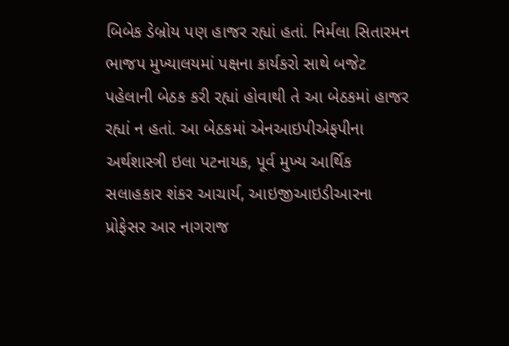બિબેક ડેબ્રોય પણ હાજર રહ્યાં હતાં. નિર્મલા સિતારમન ભાજપ મુખ્યાલયમાં પક્ષના કાર્યકરો સાથે બજેટ પહેલાની બેઠક કરી રહ્યાં હોવાથી તે આ બેઠકમાં હાજર રહ્યાં ન હતાં. આ બેઠકમાં એનઆઇપીએફપીના અર્થશાસ્ત્રી ઇલા પટનાયક, પૂર્વ મુખ્ય આર્થિક સલાહકાર શંકર આચાર્ય, આઇજીઆઇડીઆરના પ્રોફેસર આર નાગરાજ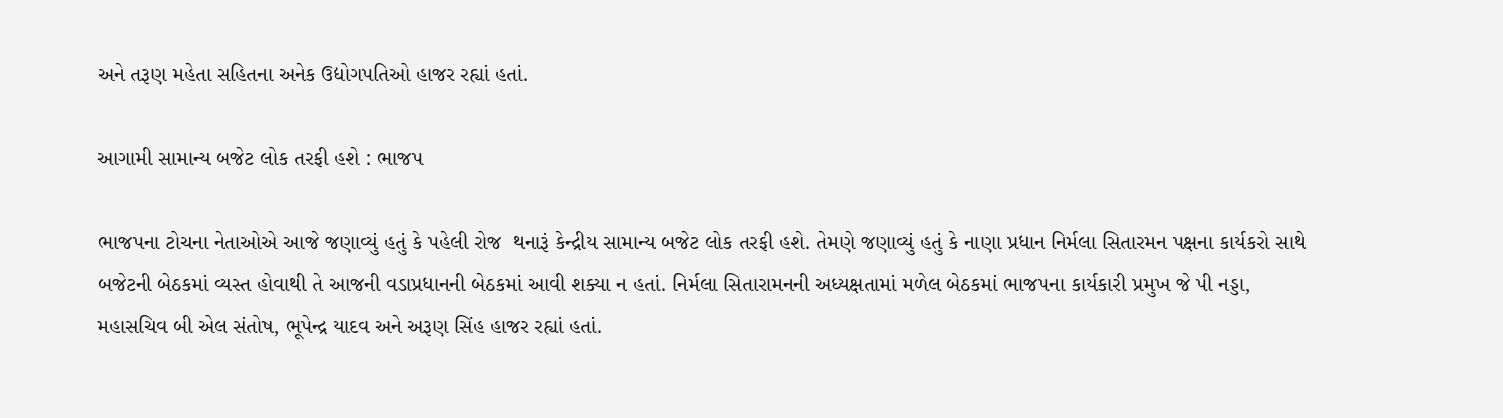અને તરૂણ મહેતા સહિતના અનેક ઉદ્યોગપતિઓ હાજર રહ્યાં હતાં.

આગામી સામાન્ય બજેટ લોક તરફી હશે : ભાજપ

ભાજપના ટોચના નેતાઓએ આજે જણાવ્યું હતું કે પહેલી રોજ  થનારૂં કેન્દ્રીય સામાન્ય બજેટ લોક તરફી હશે. તેમણે જણાવ્યું હતું કે નાણા પ્રધાન નિર્મલા સિતારમન પક્ષના કાર્યકરો સાથે બજેટની બેઠકમાં વ્યસ્ત હોવાથી તે આજની વડાપ્રધાનની બેઠકમાં આવી શક્યા ન હતાં. નિર્મલા સિતારામનની અધ્યક્ષતામાં મળેલ બેઠકમાં ભાજપના કાર્યકારી પ્રમુખ જે પી નડ્ડા, મહાસચિવ બી એલ સંતોષ, ભૂપેન્દ્ર યાદવ અને અરૂણ સિંહ હાજર રહ્યાં હતાં.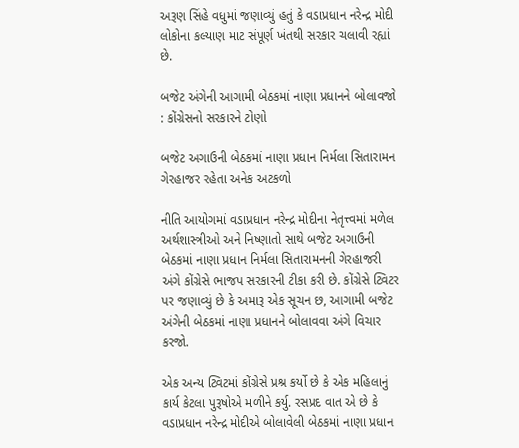અરૂણ સિંહે વધુમાં જણાવ્યું હતું કે વડાપ્રધાન નરેન્દ્ર મોદી લોકોના કલ્યાણ માટ સંપૂર્ણ ખંતથી સરકાર ચલાવી રહ્યાં છે.

બજેટ અંગેની આગામી બેઠકમાં નાણા પ્રધાનને બોલાવજો : કોંગ્રેસનો સરકારને ટોણો

બજેટ અગાઉની બેઠકમાં નાણા પ્રધાન નિર્મલા સિતારામન ગેરહાજર રહેતા અનેક અટકળો

નીતિ આયોગમાં વડાપ્રધાન નરેન્દ્ર મોદીના નેતૃત્ત્વમાં મળેલ અર્થશાસ્ત્રીઓ અને નિષ્ણાતો સાથે બજેટ અગાઉની બેઠકમાં નાણા પ્રધાન નિર્મલા સિતારામનની ગેરહાજરી અંગે કોંગ્રેસે ભાજપ સરકારની ટીકા કરી છે. કોંગ્રેસે ટ્વિટર પર જણાવ્યું છે કે અમારૂ એક સૂચન છ, આગામી બજેટ અંગેની બેઠકમાં નાણા પ્રધાનને બોલાવવા અંગે વિચાર કરજો.

એક અન્ય ટ્વિટમાં કોંગ્રેસે પ્રશ્ર કર્યો છે કે એક મહિલાનું કાર્ય કેટલા પુરૂષોએ મળીને કર્યુ. રસપ્રદ વાત એ છે કે વડાપ્રધાન નરેન્દ્ર મોદીએ બોલાવેલી બેઠકમાં નાણા પ્રધાન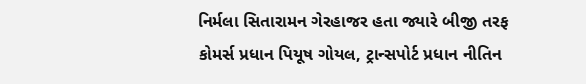નિર્મલા સિતારામન ગેરહાજર હતા જ્યારે બીજી તરફ કોમર્સ પ્રધાન પિયૂષ ગોયલ, ટ્રાન્સપોર્ટ પ્રધાન નીતિન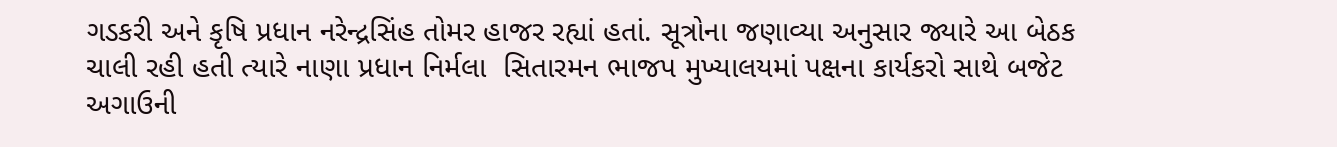ગડકરી અને કૃષિ પ્રધાન નરેન્દ્રસિંહ તોમર હાજર રહ્યાં હતાં. સૂત્રોના જણાવ્યા અનુસાર જ્યારે આ બેઠક ચાલી રહી હતી ત્યારે નાણા પ્રધાન નિર્મલા  સિતારમન ભાજપ મુખ્યાલયમાં પક્ષના કાર્યકરો સાથે બજેટ અગાઉની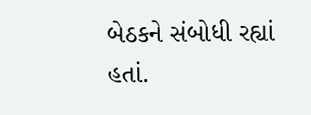બેઠકને સંબોધી રહ્યાં હતાં.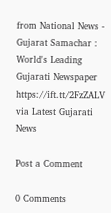from National News - Gujarat Samachar : World's Leading Gujarati Newspaper https://ift.tt/2FzZALV
via Latest Gujarati News

Post a Comment

0 Comments